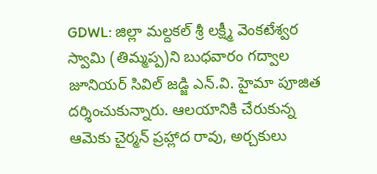GDWL: జిల్లా మల్దకల్ శ్రీ లక్ష్మీ వెంకటేశ్వర స్వామి (తిమ్మప్ప)ని బుధవారం గద్వాల జూనియర్ సివిల్ జడ్జి ఎన్.వి. హైమా పూజిత దర్శించుకున్నారు. ఆలయానికి చేరుకున్న ఆమెకు చైర్మన్ ప్రహ్లాద రావు, అర్చకులు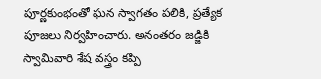పూర్ణకుంభంతో ఘన స్వాగతం పలికి, ప్రత్యేక పూజలు నిర్వహించారు. అనంతరం జడ్జికి స్వామివారి శేష వస్త్రం కప్పి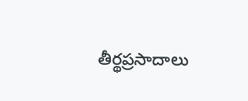తీర్థప్రసాదాలు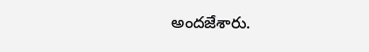అందజేశారు.